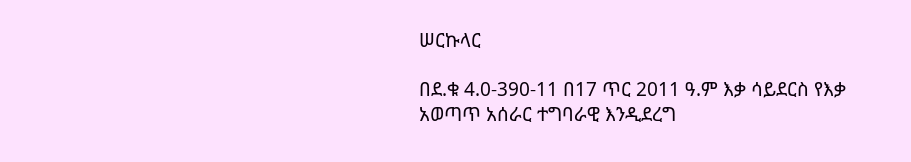ሠርኩላር

በደ.ቁ 4.0-390-11 በ17 ጥር 2011 ዓ.ም እቃ ሳይደርስ የእቃ አወጣጥ አሰራር ተግባራዊ እንዲደረግ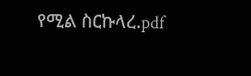የሚል ስርኩላረ.pdf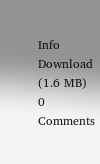Info Download (1.6 MB)
0 Comments